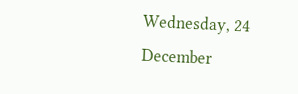Wednesday, 24 December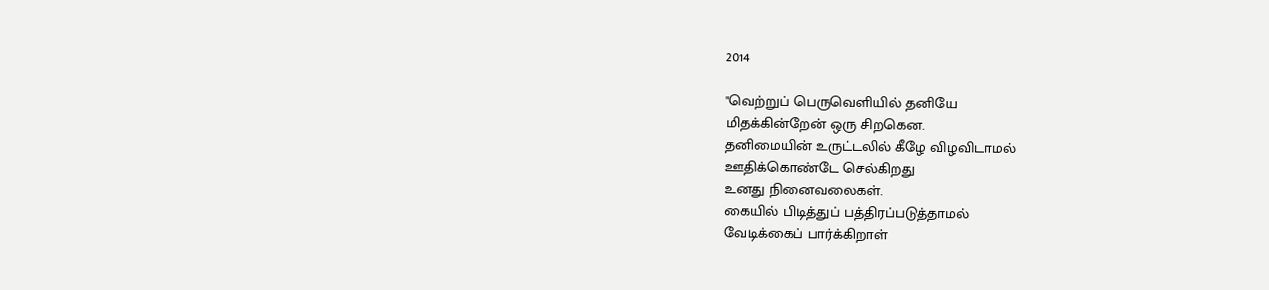2014

"வெற்றுப் பெருவெளியில் தனியே
மிதக்கின்றேன் ஒரு சிறகென.
தனிமையின் உருட்டலில் கீழே விழவிடாமல்
ஊதிக்கொண்டே செல்கிறது
உனது நினைவலைகள்.
கையில் பிடித்துப் பத்திரப்படுத்தாமல்
வேடிக்கைப் பார்க்கிறாள்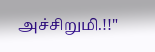அச்சிறுமி.!!"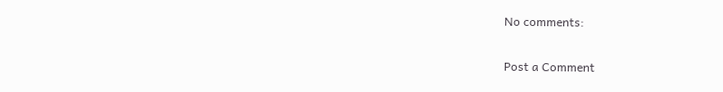No comments:

Post a Comment